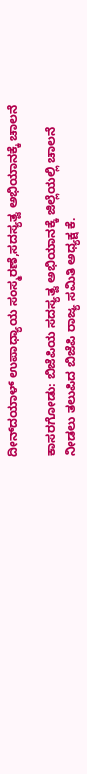ದೀನ್‌ದಯಾಳ್ ಉಪಾಧ್ಯಾಯ ಸಂಸ್ಮರಣೆ,ಸದಸ್ಯತ್ವ ಅಭಿಯಾನಕ್ಕೆ ಚಾಲನೆ

ಕಾಸರಗೋಡು: ಬಿಜೆಪಿಯ ಸದಸ್ಯತ್ವ ಅಭಿಯಾನಕ್ಕೆ ಜಿಲ್ಲೆಯಲ್ಲಿ ಚಾಲನೆ ನೀಡಲು ತಲುಪಿದ ಬಿಜೆಪಿ ರಾಜ್ಯ ಸಮಿತಿ ಅಧ್ಯಕ್ಷ ಕೆ.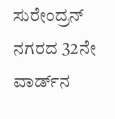ಸುರೇಂದ್ರನ್ ನಗರದ 32ನೇ ವಾರ್ಡ್‌ನ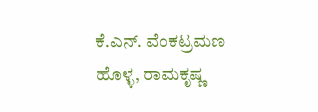ಕೆ.ಎನ್. ವೆಂಕಟ್ರಮಣ ಹೊಳ್ಳ, ರಾಮಕೃಷ್ಣ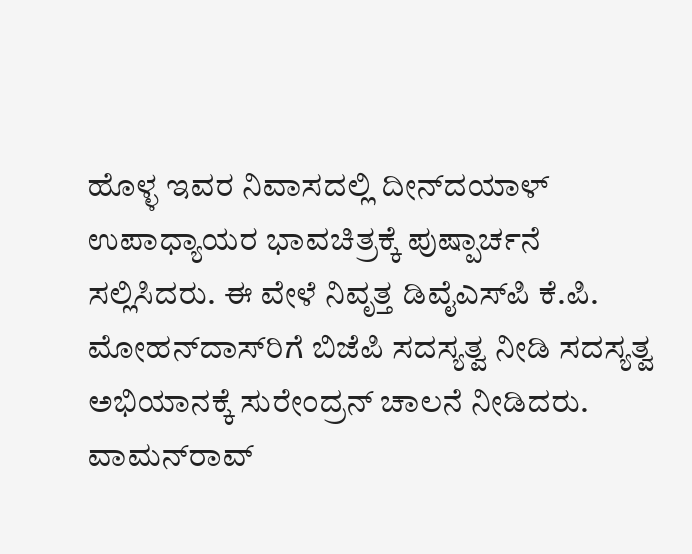ಹೊಳ್ಳ ಇವರ ನಿವಾಸದಲ್ಲಿ ದೀನ್‌ದಯಾಳ್ ಉಪಾಧ್ಯಾಯರ ಭಾವಚಿತ್ರಕ್ಕೆ ಪುಷ್ಪಾರ್ಚನೆ ಸಲ್ಲಿಸಿದರು. ಈ ವೇಳೆ ನಿವೃತ್ತ ಡಿವೈಎಸ್‌ಪಿ ಕೆ.ಪಿ. ಮೋಹನ್‌ದಾಸ್‌ರಿಗೆ ಬಿಜೆಪಿ ಸದಸ್ಯತ್ವ ನೀಡಿ ಸದಸ್ಯತ್ವ ಅಭಿಯಾನಕ್ಕೆ ಸುರೇಂದ್ರನ್ ಚಾಲನೆ ನೀಡಿದರು. ವಾಮನ್‌ರಾವ್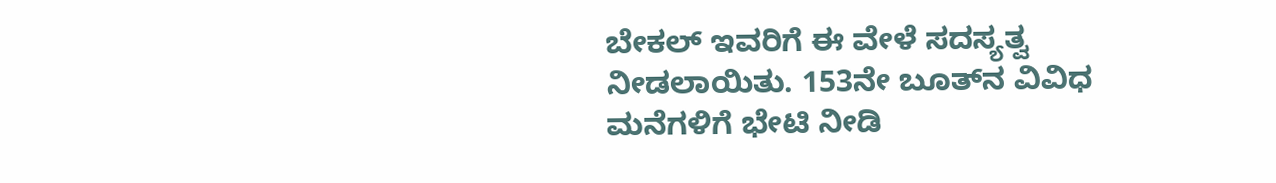ಬೇಕಲ್ ಇವರಿಗೆ ಈ ವೇಳೆ ಸದಸ್ಯತ್ವ ನೀಡಲಾಯಿತು. 153ನೇ ಬೂತ್‌ನ ವಿವಿಧ ಮನೆಗಳಿಗೆ ಭೇಟಿ ನೀಡಿ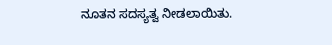ನೂತನ ಸದಸ್ಯತ್ವ ನೀಡಲಾಯಿತು.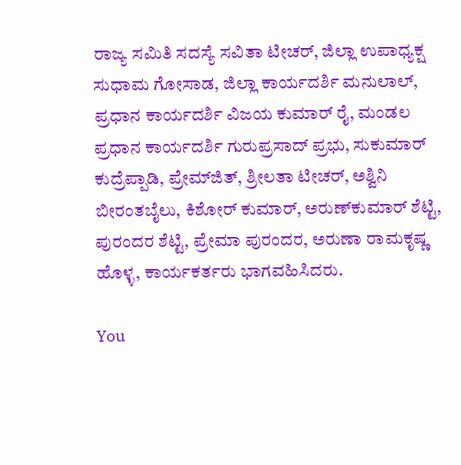ರಾಜ್ಯ ಸಮಿತಿ ಸದಸ್ಯೆ ಸವಿತಾ ಟೀಚರ್, ಜಿಲ್ಲಾ ಉಪಾಧ್ಯಕ್ಷ ಸುಧಾಮ ಗೋಸಾಡ, ಜಿಲ್ಲಾ ಕಾರ್ಯದರ್ಶಿ ಮನುಲಾಲ್, ಪ್ರಧಾನ ಕಾರ್ಯದರ್ಶಿ ವಿಜಯ ಕುಮಾರ್ ರೈ, ಮಂಡಲ ಪ್ರಧಾನ ಕಾರ್ಯದರ್ಶಿ ಗುರುಪ್ರಸಾದ್ ಪ್ರಭು, ಸುಕುಮಾರ್ ಕುದ್ರೆಪ್ಪಾಡಿ, ಪ್ರೇಮ್‌ಜಿತ್, ಶ್ರೀಲತಾ ಟೀಚರ್, ಅಶ್ವಿನಿ ಬೀರಂತಬೈಲು, ಕಿಶೋರ್ ಕುಮಾರ್, ಅರುಣ್‌ಕುಮಾರ್ ಶೆಟ್ಟಿ, ಪುರಂದರ ಶೆಟ್ಟಿ, ಪ್ರೇಮಾ ಪುರಂದರ, ಅರುಣಾ ರಾಮಕೃಷ್ಣ ಹೊಳ್ಳ, ಕಾರ್ಯಕರ್ತರು ಭಾಗವಹಿಸಿದರು.

You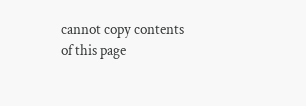cannot copy contents of this page